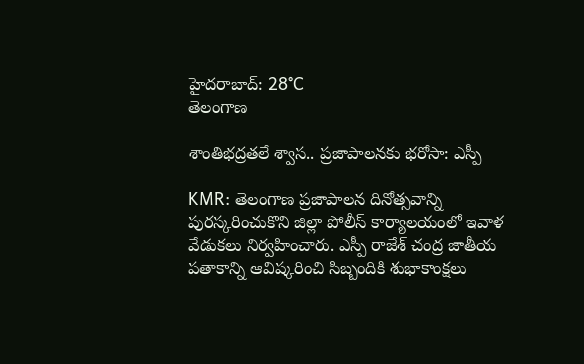హైదరాబాద్: 28°C
తెలంగాణ

శాంతిభద్రతలే శ్వాస.. ప్రజాపాలనకు భరోసా: ఎస్పీ

KMR: తెలంగాణ ప్రజాపాలన దినోత్సవాన్ని పురస్కరించుకొని జిల్లా పోలీస్ కార్యాలయంలో ఇవాళ వేడుకలు నిర్వహించారు. ఎస్పీ రాజేశ్ చంద్ర జాతీయ పతాకాన్ని ఆవిష్కరించి సిబ్బందికి శుభాకాంక్షలు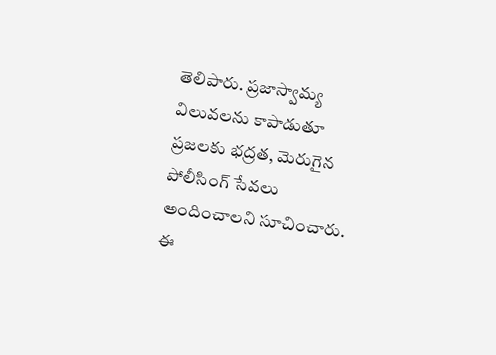తెలిపారు. ప్రజాస్వామ్య విలువలను కాపాడుతూ ప్రజలకు భద్రత, మెరుగైన పోలీసింగ్ సేవలు అందించాలని సూచించారు. ఈ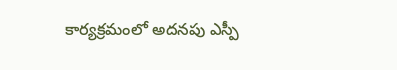కార్యక్రమంలో అదనపు ఎస్పీ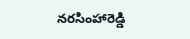నరసింహారెడ్డి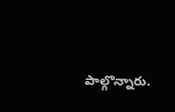పాల్గొన్నారు.